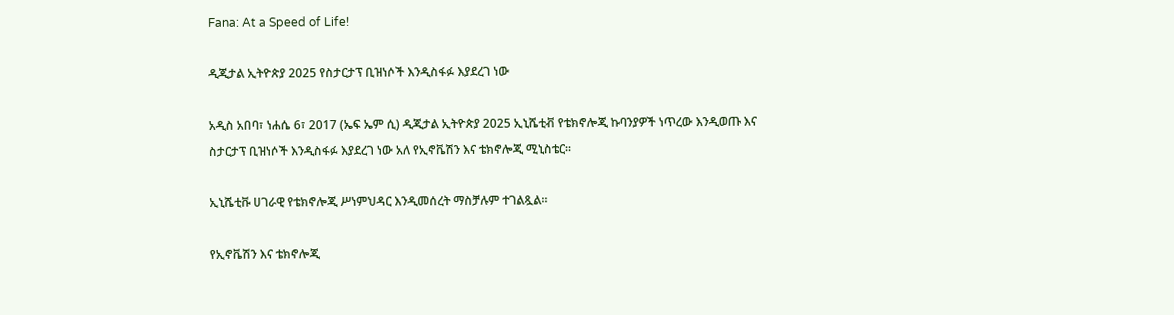Fana: At a Speed of Life!

ዲጂታል ኢትዮጵያ 2025 የስታርታፕ ቢዝነሶች እንዲስፋፉ እያደረገ ነው

አዲስ አበባ፣ ነሐሴ 6፣ 2017 (ኤፍ ኤም ሲ) ዲጂታል ኢትዮጵያ 2025 ኢኒሼቲቭ የቴክኖሎጂ ኩባንያዎች ነጥረው እንዲወጡ እና ስታርታፕ ቢዝነሶች እንዲስፋፉ እያደረገ ነው አለ የኢኖቬሽን እና ቴክኖሎጂ ሚኒስቴር፡፡

ኢኒሼቲቩ ሀገራዊ የቴክኖሎጂ ሥነምህዳር እንዲመሰረት ማስቻሉም ተገልጿል።

የኢኖቬሽን እና ቴክኖሎጂ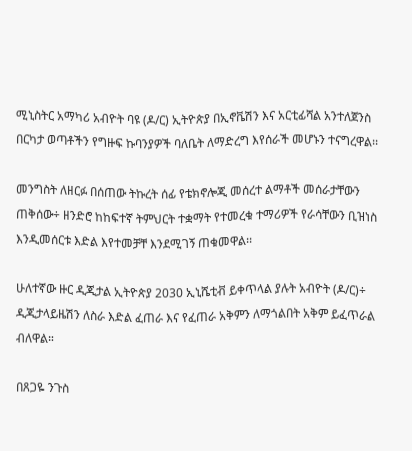ሚኒስትር አማካሪ አብዮት ባዩ (ዶ/ር) ኢትዮጵያ በኢኖቬሽን እና አርቲፊሻል አንተለጀንስ በርካታ ወጣቶችን የግዙፍ ኩባንያዎች ባለቤት ለማድረግ እየሰራች መሆኑን ተናግረዋል፡፡

መንግስት ለዘርፉ በሰጠው ትኩረት ሰፊ የቴክኖሎጂ መሰረተ ልማቶች መሰራታቸውን ጠቅሰው÷ ዘንድሮ ከከፍተኛ ትምህርት ተቋማት የተመረቁ ተማሪዎች የራሳቸውን ቢዝነስ እንዲመሰርቱ እድል እየተመቻቸ እንደሚገኝ ጠቁመዋል፡፡

ሁለተኛው ዙር ዲጂታል ኢትዮጵያ 2030 ኢኒሼቲቭ ይቀጥላል ያሉት አብዮት (ዶ/ር)÷ ዲጂታላይዜሽን ለስራ እድል ፈጠራ እና የፈጠራ አቅምን ለማጎልበት አቅም ይፈጥራል ብለዋል።

በጸጋዬ ንጉስ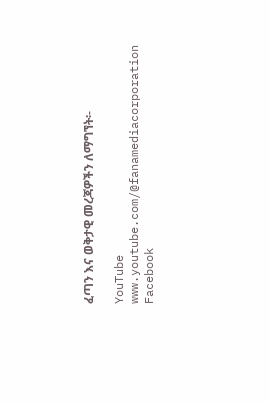ፈጣን እና ወቅታዊ መረጃዎችን ለማግኘት፡-

YouTube www.youtube.com/@fanamediacorporation
Facebook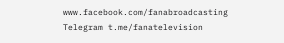www.facebook.com/fanabroadcasting
Telegram t.me/fanatelevision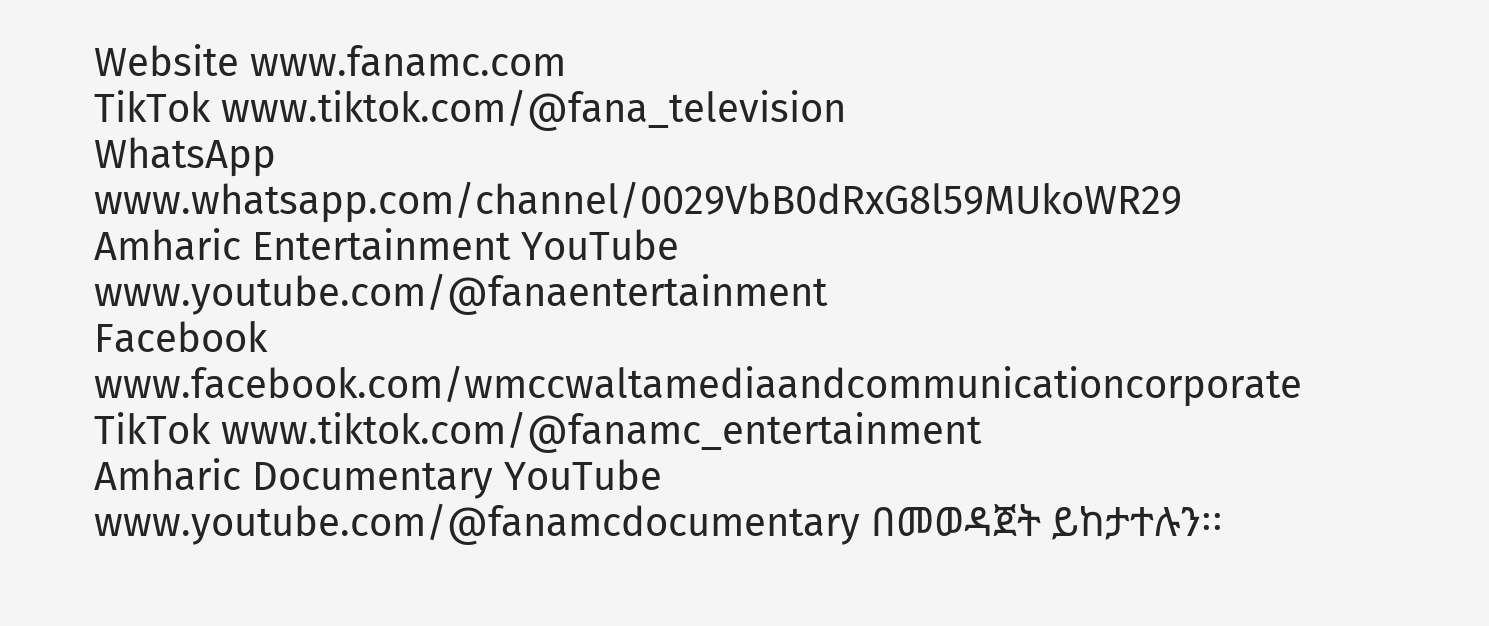Website www.fanamc.com
TikTok www.tiktok.com/@fana_television
WhatsApp www.whatsapp.com/channel/0029VbB0dRxG8l59MUkoWR29
Amharic Entertainment YouTube www.youtube.com/@fanaentertainment
Facebook www.facebook.com/wmccwaltamediaandcommunicationcorporate
TikTok www.tiktok.com/@fanamc_entertainment
Amharic Documentary YouTube www.youtube.com/@fanamcdocumentary በመወዳጀት ይከታተሉን፡፡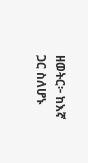ዘወትር፦ ከእኛ ጋር ስለሆኑ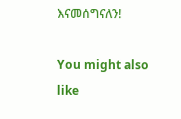እናመሰግናለን!

You might also like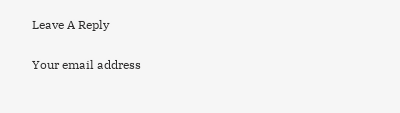Leave A Reply

Your email address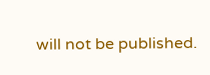will not be published.